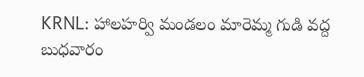KRNL: హాలహర్వి మండలం మారెమ్మ గుడి వద్ద బుధవారం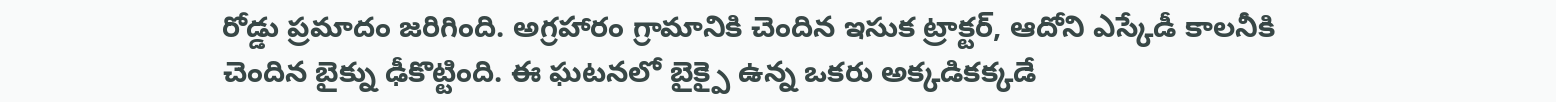రోడ్డు ప్రమాదం జరిగింది. అగ్రహారం గ్రామానికి చెందిన ఇసుక ట్రాక్టర్, ఆదోని ఎస్కేడీ కాలనీకి చెందిన బైక్ను ఢీకొట్టింది. ఈ ఘటనలో బైక్పై ఉన్న ఒకరు అక్కడికక్కడే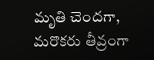మృతి చెందగా, మరొకరు తీవ్రంగా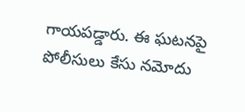గాయపడ్డారు. ఈ ఘటనపై పోలీసులు కేసు నమోదు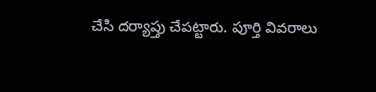చేసి దర్యాప్తు చేపట్టారు. పూర్తి వివరాలు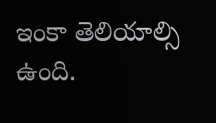ఇంకా తెలియాల్సి ఉంది.